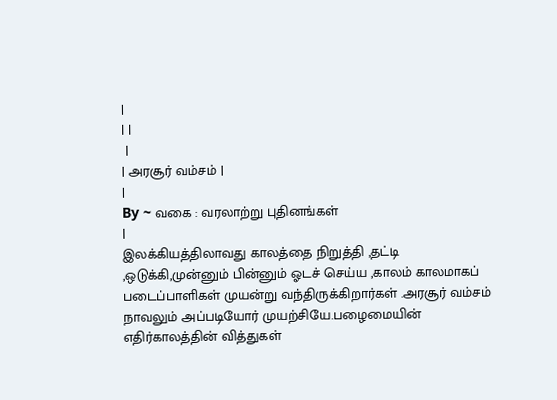|
| |
 |
| அரசூர் வம்சம் |
|
By ~ வகை : வரலாற்று புதினங்கள்
|
இலக்கியத்திலாவது காலத்தை நிறுத்தி ,தட்டி ,ஒடுக்கி,முன்னும் பின்னும் ஓடச் செய்ய ,காலம் காலமாகப் படைப்பாளிகள் முயன்று வந்திருக்கிறார்கள் .அரசூர் வம்சம் நாவலும் அப்படியோர் முயற்சியே.பழைமையின் எதிர்காலத்தின் வித்துகள்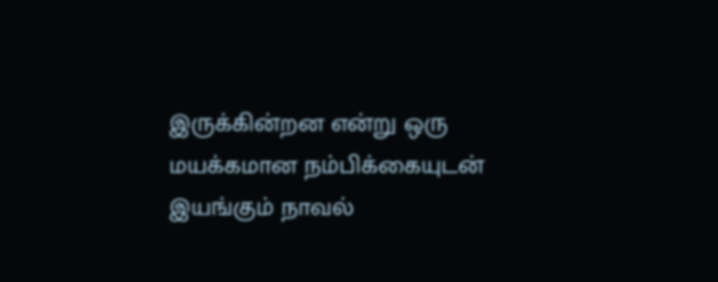இருக்கின்றன என்று ஒரு மயக்கமான நம்பிக்கையுடன் இயங்கும் நாவல்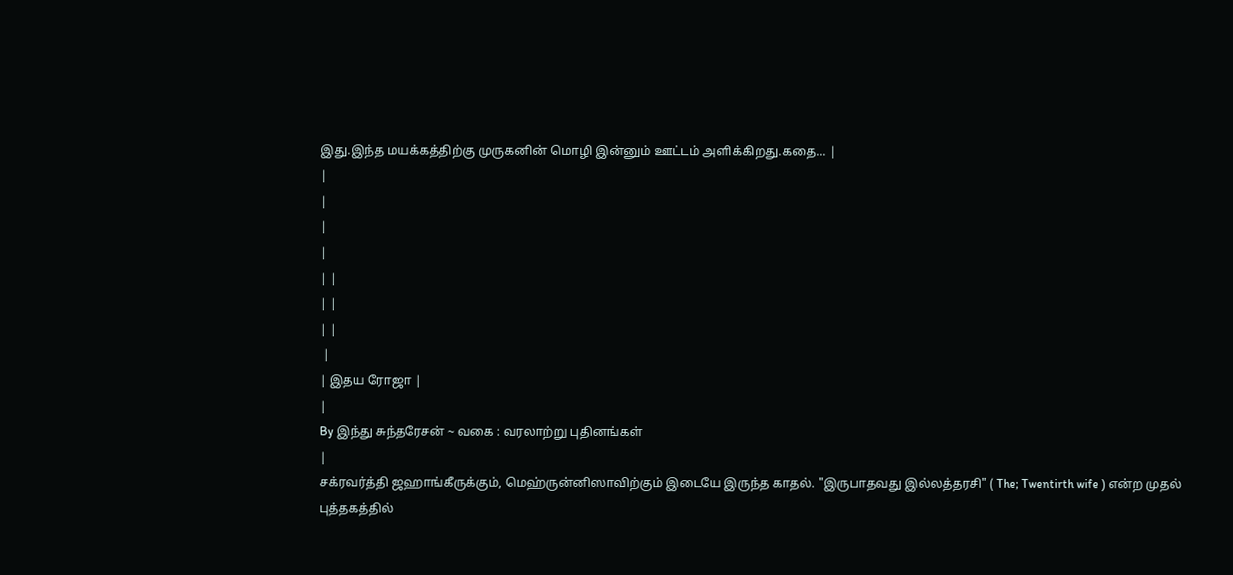இது.இந்த மயக்கத்திற்கு முருகனின் மொழி இன்னும் ஊட்டம் அளிக்கிறது.கதை... |
|
|
|
|
| |
| |
| |
 |
| இதய ரோஜா |
|
By இந்து சுந்தரேசன் ~ வகை : வரலாற்று புதினங்கள்
|
சக்ரவர்த்தி ஜஹாங்கீருக்கும், மெஹ்ருன்னிஸாவிற்கும் இடையே இருந்த காதல். "இருபாதவது இல்லத்தரசி" ( The; Twentirth wife ) என்ற முதல் புத்தகத்தில்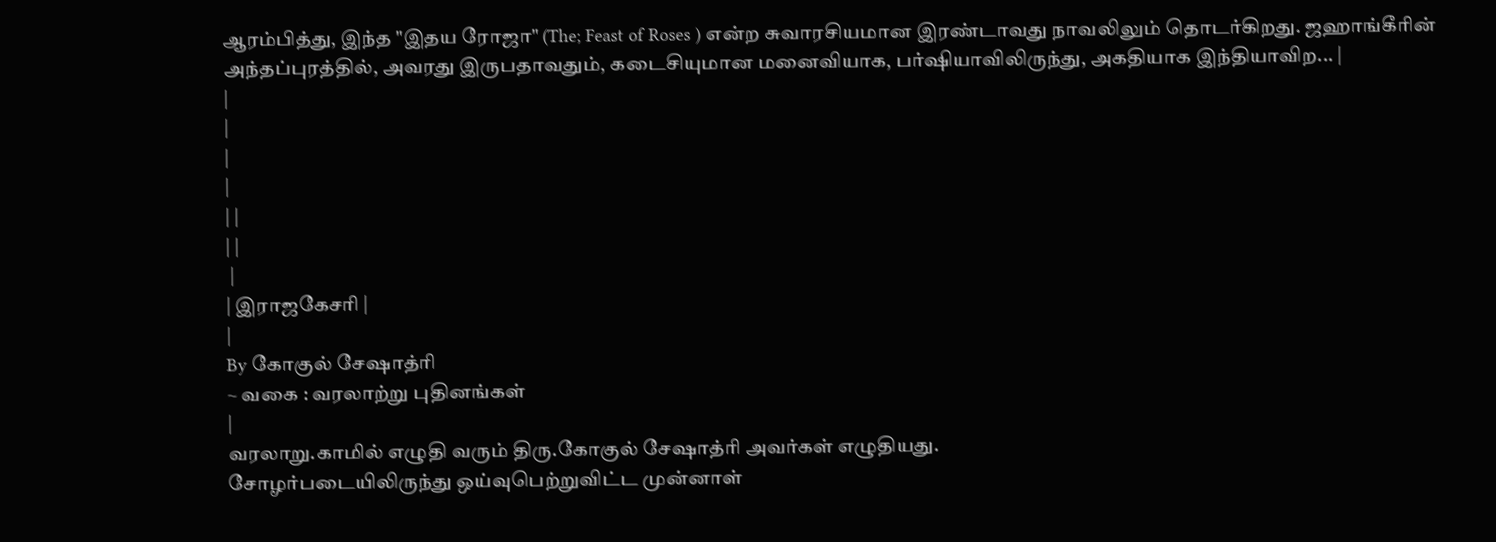ஆரம்பித்து, இந்த "இதய ரோஜா" (The; Feast of Roses ) என்ற சுவாரசியமான இரண்டாவது நாவலிலும் தொடர்கிறது. ஜஹாங்கீரின் அந்தப்புரத்தில், அவரது இருபதாவதும், கடைசியுமான மனைவியாக, பர்ஷியாவிலிருந்து, அகதியாக இந்தியாவிற... |
|
|
|
|
| |
| |
 |
| இராஜகேசரி |
|
By கோகுல் சேஷாத்ரி
~ வகை : வரலாற்று புதினங்கள்
|
வரலாறு.காமில் எழுதி வரும் திரு.கோகுல் சேஷாத்ரி அவர்கள் எழுதியது.
சோழர்படையிலிருந்து ஒய்வுபெற்றுவிட்ட முன்னாள்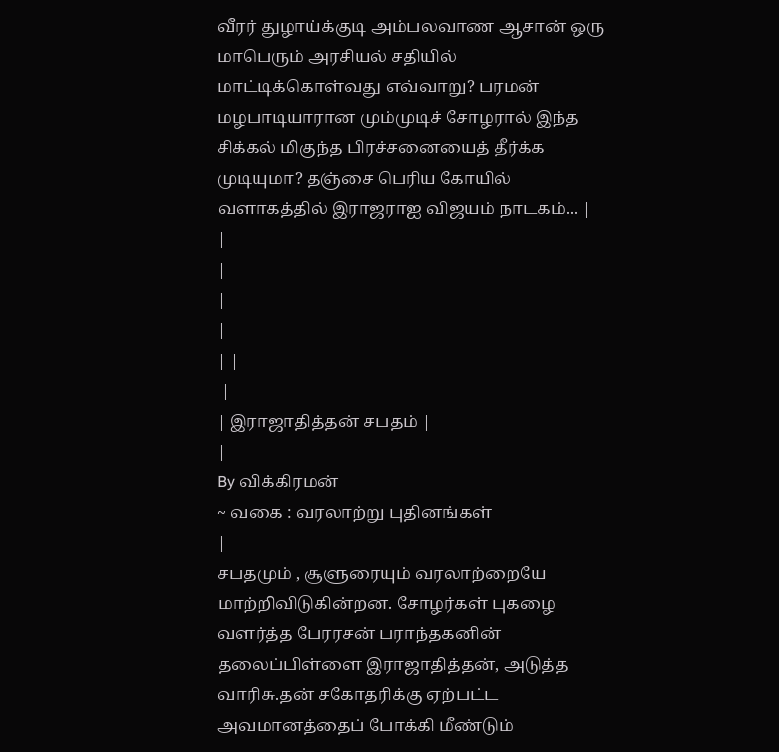வீரர் துழாய்க்குடி அம்பலவாண ஆசான் ஒரு மாபெரும் அரசியல் சதியில் மாட்டிக்கொள்வது எவ்வாறு? பரமன் மழபாடியாரான மும்முடிச் சோழரால் இந்த சிக்கல் மிகுந்த பிரச்சனையைத் தீர்க்க முடியுமா? தஞ்சை பெரிய கோயில் வளாகத்தில் இராஜராஐ விஜயம் நாடகம்... |
|
|
|
|
| |
 |
| இராஜாதித்தன் சபதம் |
|
By விக்கிரமன்
~ வகை : வரலாற்று புதினங்கள்
|
சபதமும் , சூளுரையும் வரலாற்றையே மாற்றிவிடுகின்றன. சோழர்கள் புகழை வளர்த்த பேரரசன் பராந்தகனின் தலைப்பிள்ளை இராஜாதித்தன், அடுத்த வாரிசு.தன் சகோதரிக்கு ஏற்பட்ட அவமானத்தைப் போக்கி மீண்டும்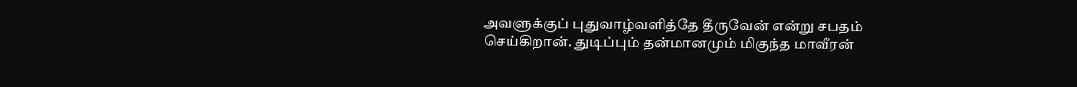அவளுக்குப் புதுவாழ்வளித்தே தீருவேன் என்று சபதம் செய்கிறான். துடிப்பும் தன்மானமும் மிகுந்த மாவீரன்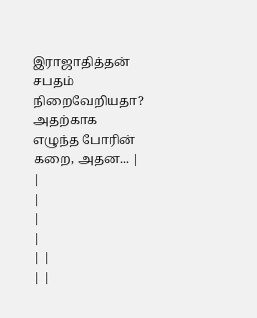இராஜாதித்தன் சபதம் நிறைவேறியதா? அதற்காக எழுந்த போரின் கறை, அதன... |
|
|
|
|
| |
| |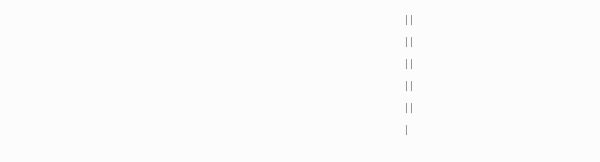| |
| |
| |
| |
| |
|